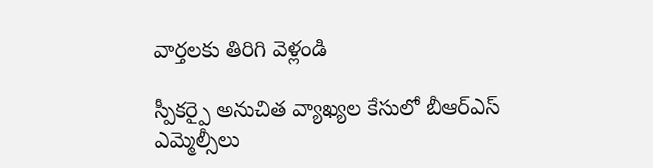వార్తలకు తిరిగి వెళ్లండి

స్పీకర్పై అనుచిత వ్యాఖ్యల కేసులో బీఆర్ఎస్ ఎమ్మెల్సీలు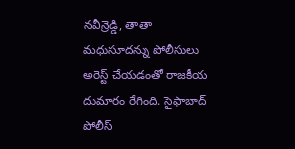నవీన్రెడ్డి, తాతా మధుసూదన్ను పోలీసులు అరెస్ట్ చేయడంతో రాజకీయ దుమారం రేగింది. సైఫాబాద్ పోలీస్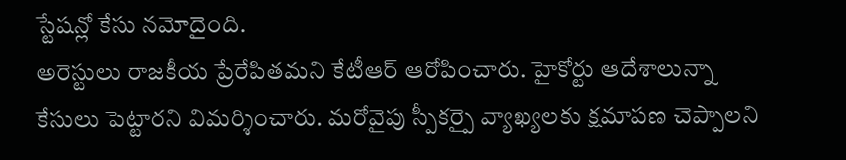స్టేషన్లో కేసు నమోదైంది.
అరెస్టులు రాజకీయ ప్రేరేపితమని కేటీఆర్ ఆరోపించారు. హైకోర్టు ఆదేశాలున్నా కేసులు పెట్టారని విమర్శించారు. మరోవైపు స్పీకర్పై వ్యాఖ్యలకు క్షమాపణ చెప్పాలని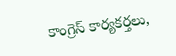కాంగ్రెస్ కార్యకర్తలు,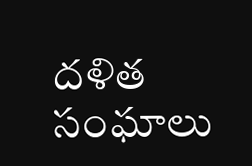దళిత సంఘాలు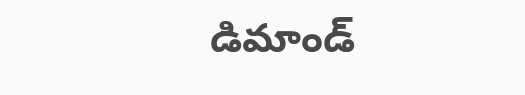డిమాండ్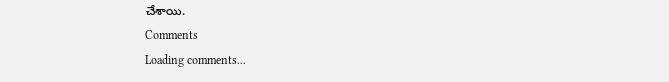చేశాయి.
Comments
Loading comments...